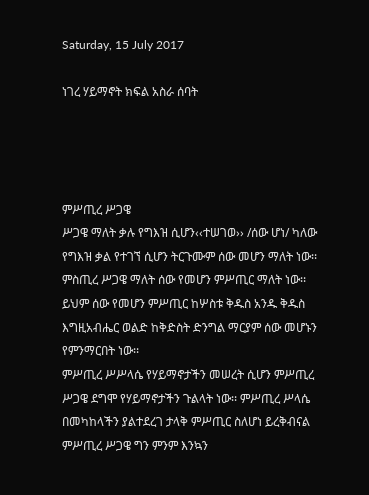Saturday, 15 July 2017

ነገረ ሃይማኖት ክፍል አስራ ሰባት




ምሥጢረ ሥጋዌ
ሥጋዌ ማለት ቃሉ የግእዝ ሲሆን‹‹ተሠገወ›› /ሰው ሆነ/ ካለው የግእዝ ቃል የተገኘ ሲሆን ትርጉሙም ሰው መሆን ማለት ነው፡፡ ምስጢረ ሥጋዌ ማለት ሰው የመሆን ምሥጢር ማለት ነው፡፡ ይህም ሰው የመሆን ምሥጢር ከሦስቱ ቅዱስ አንዱ ቅዱስ እግዚአብሔር ወልድ ከቅድስት ድንግል ማርያም ሰው መሆኑን የምንማርበት ነው፡፡
ምሥጢረ ሥሥላሴ የሃይማኖታችን መሠረት ሲሆን ምሥጢረ ሥጋዌ ደግሞ የሃይማኖታችን ጉልላት ነው፡፡ ምሥጢረ ሥላሴ በመካከላችን ያልተደረገ ታላቅ ምሥጢር ስለሆነ ይረቅብናል ምሥጢረ ሥጋዌ ግን ምንም እንኳን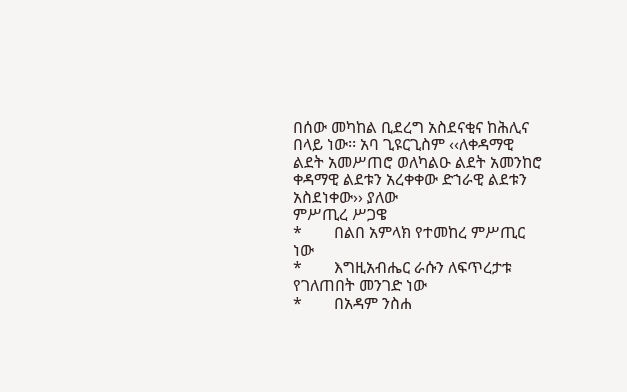በሰው መካከል ቢደረግ አስደናቂና ከሕሊና በላይ ነው፡፡ አባ ጊዩርጊስም ‹‹ለቀዳማዊ ልደት አመሥጠሮ ወለካልዑ ልደት አመንከሮ ቀዳማዊ ልደቱን አረቀቀው ድኀራዊ ልደቱን አስደነቀው›› ያለው
ምሥጢረ ሥጋዌ
*        በልበ አምላክ የተመከረ ምሥጢር ነው
*        እግዚአብሔር ራሱን ለፍጥረታቱ የገለጠበት መንገድ ነው
*        በአዳም ንስሐ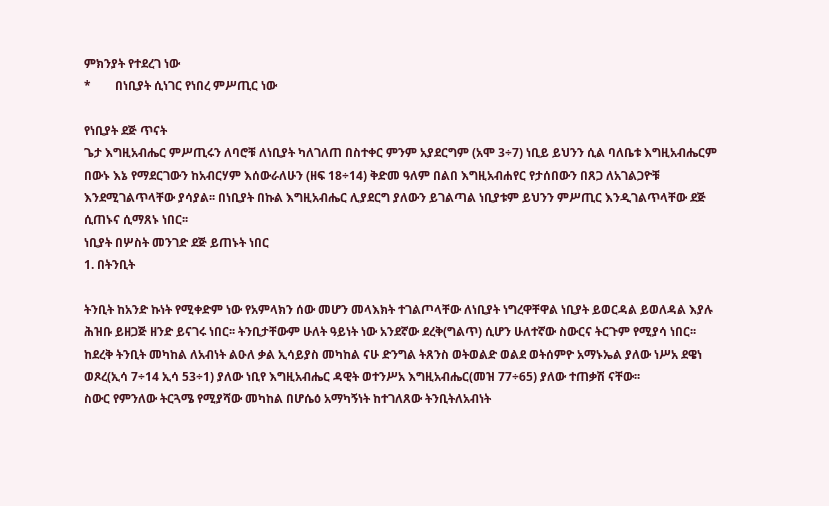ምክንያት የተደረገ ነው
*        በነቢያት ሲነገር የነበረ ምሥጢር ነው

የነቢያት ደጅ ጥናት
ጌታ እግዚአብሔር ምሥጢሩን ለባሮቹ ለነቢያት ካለገለጠ በስተቀር ምንም አያደርግም (አሞ 3÷7) ነቢይ ይህንን ሲል ባለቤቱ እግዚአብሔርም በውኑ እኔ የማደርገውን ከአብርሃም እሰውራለሁን (ዘፍ 18÷14) ቅድመ ዓለም በልበ እግዚአብሐየር የታሰበውን በጸጋ ለአገልጋዮቹ እንደሚገልጥላቸው ያሳያል፡፡ በነቢያት በኩል እግዚአብሔር ሊያደርግ ያለውን ይገልጣል ነቢያቱም ይህንን ምሥጢር እንዲገልጥላቸው ደጅ ሲጠኑና ሲማጸኑ ነበር፡፡
ነቢያት በሦስት መንገድ ደጅ ይጠኑት ነበር
1. በትንቢት

ትንቢት ከአንድ ኩነት የሚቀድም ነው የአምላክን ሰው መሆን መላእክት ተገልጦላቸው ለነቢያት ነግረዋቸዋል ነቢያት ይወርዳል ይወለዳል እያሉ ሕዝቡ ይዘጋጅ ዘንድ ይናገሩ ነበር፡፡ ትንቢታቸውም ሁለት ዓይነት ነው አንደኛው ደረቅ(ግልጥ) ሲሆን ሁለተኛው ስውርና ትርጉም የሚያሳ ነበር፡፡
ከደረቅ ትንቢት መካከል ለአብነት ልዑለ ቃል ኢሳይያስ መካከል ናሁ ድንግል ትጸንስ ወትወልድ ወልደ ወትሰምዮ አማኑኤል ያለው ነሥአ ደዌነ ወጾረ(ኢሳ 7÷14 ኢሳ 53÷1) ያለው ነቢየ እግዚአብሔር ዳዊት ወተንሥአ እግዚአብሔር(መዝ 77÷65) ያለው ተጠቃሽ ናቸው፡፡
ስውር የምንለው ትርጓሜ የሚያሻው መካከል በሆሴዕ አማካኝነት ከተገለጸው ትንቢትለአብነት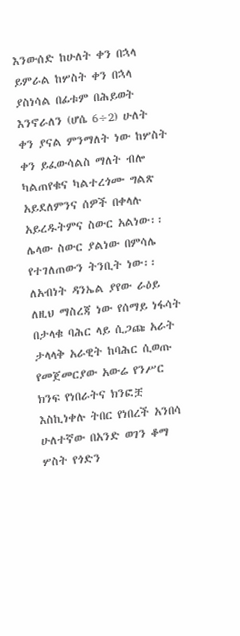እንውሰድ ከሁለት ቀን በኋላ ይምራል ከሦስት ቀን በኋላ ያስነሳል በፊቱም በሕይወት እንኖራለን (ሆሴ 6÷2) ሁለት ቀን ያናል ምንማለት ነው ከሦስት ቀን ይፈውሳልስ ማለት ብሎ ካልጠየቁና ካልተረጎሙ ግልጽ አይደለምንና ሰዎች በቀላሉ አይረዱትምና ስውር አልነው፡፡
ሌላው ስውር ያልነው በምሳሌ የተገለጠውን ትንቢት ነው፡፡ ለአብነት ዳንኤል ያየው ራዕይ ለዚህ ማስረጃ ነው የሰማይ ነፋሳት በታላቁ ባሕር ላይ ሲጋጩ አራት ታላላቅ አራዊት ከባሕር ሲወጡ የመጀመርያው አውሬ የንሥር ክንፍ የነበራትና ክንፎቿ እስኪነቀሉ ትበር የነበረች አንበሳ ሁለተኛው በአንድ ወገን ቆማ ሦስት የጎድን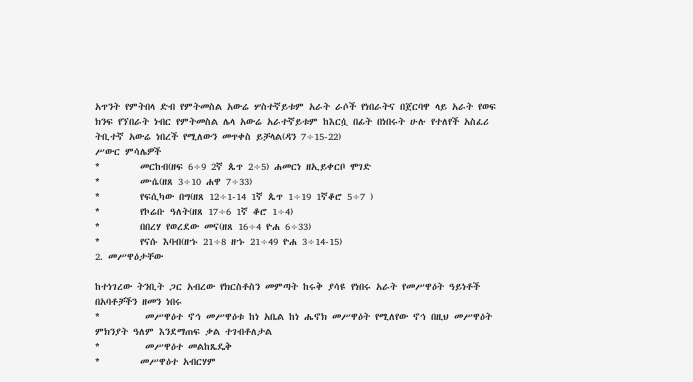አጥንት የምትበላ ድብ የምትመስል አውሬ ሦስተኛይቱም አራት ራሶች የነበራትና በጀርባዋ ላይ አራት የወፍ ክንፍ የኘበራት ነብር የምትመስል ሌላ አውሬ አራተኛይቱም ከእርሷ በፊት በነበሩት ሁሉ የተለየች አስፈሪ ትቢተኛ አውሬ ነበረች የሚለውን መጥቀስ ይቻላል(ዳን 7÷15-22)
ሥውር ምሳሌዎች
*        መርከብ(ዘፍ 6÷9 2ኛ ጴጥ 2÷5) ሐመርነ ዘኢይቀርቦ ሞገድ
*        ሙሴ(ዘጸ 3÷10 ሐዋ 7÷33)
*        የፍሲካው በግ(ዘጸ 12÷1-14 1ኛ ጴጥ 1÷19 1ኛቆሮ 5÷7 )
*        የኮሬቡ ዓለት(ዘጸ 17÷6 1ኛ ቆሮ 1÷4)
*        በበረሃ የወረደው መና(ዘጸ 16÷4 ዮሐ 6÷33)
*        የናሱ እባብ(ዘኁ 21÷8 ዘኁ 21÷49 ዮሐ 3÷14-15)
2. መሥዋዕታቸው

ከተነገረው ትንቢት ጋር አብረው የክርስቶስን መምጣት ከሩቅ ያሳዩ የነበሩ አራት የመሥዋዕት ዓይነቶች በአባቶቻችን ዘመን ነበሩ
*         መሥዋዕተ ኖኅ መሥዋዕቱ ከነ አቤል ከነ ሔኖክ መሥዋዕት የሚለየው ኖኅ በዚህ መሥዋዕት ምክንያት ዓለም እንደማጠፍ ቃል ተገብቶለታል
*         መሥዋዕተ መልከጼዴቅ
*        መሥዋዕተ አብርሃም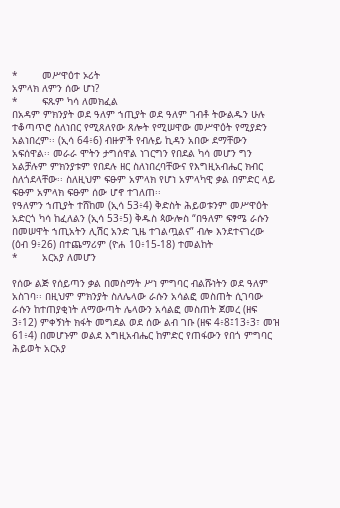*        መሥዋዕተ ኦሪት
አምላክ ለምን ሰው ሆነ?
*        ፍጹም ካሳ ለመክፈል
በአዳም ምክንያት ወደ ዓለም ኀጢያት ወደ ዓለም ገብቶ ትውልዱን ሁሉ ተቆጣጥሮ ስለነበር የሚጸለየው ጸሎት የሚሠዋው መሥዋዕት የሚያድን አልነበረም፡፡ (ኢሳ 64፥6) ብዙዎች የብሉይ ኪዳን አበው ደማቸውን አፍሰዋል፡፡ መራራ ሞትን ታግሰዋል ነገርግን የበደል ካሳ መሆን ግን አልቻሉም ምክንያቱም የበደሉ ዘር ስለነበረባቸውና የእግዚአብሔር ክብር ስለጎደላቸው፡፡ ስለዚህም ፍፁም አምላክ የሆነ አምላካዊ ቃል በምድር ላይ ፍፁም አምላክ ፍፁም ሰው ሆኖ ተገለጠ፡፡
የዓለምን ኀጢያት ተሸከመ (ኢሳ 53፥4) ቅድስት ሕይወቱንም መሥዋዕት አድርጎ ካሳ ከፈለልን (ኢሳ 53፥5) ቅዱስ ጳውሎስ “በዓለም ፍፃሜ ራሱን በመሠዋት ኀጢአትን ሊሽር አንድ ጊዜ ተገልጧልና” ብሎ እንደተናገረው (ዕብ 9፥26) በተጨማሪም (ዮሐ 10፥15-18) ተመልከት
*        አርአያ ለመሆን

የሰው ልጅ የሰይጣን ቃል በመስማት ሥነ ምግባር ብልሹነትን ወደ ዓለም አስገባ፡፡ በዚህም ምክንያት ስለሌላው ራሱን አሳልፎ መስጠት ሲገባው ራሱን ከተጠያቂነት ለማውጣት ሌላውን አሳልፎ መስጠት ጀመረ (ዘፍ 3፥12) ምቀኝነት ክፋት መግደል ወደ ሰው ልብ ገቡ (ዘፍ 4፥8፤13፥3፣ መዝ 61፥4) በመሆኑም ወልደ እግዚአብሔር ከምድር የጠፋውን የበጎ ምግባር ሕይወት አርአያ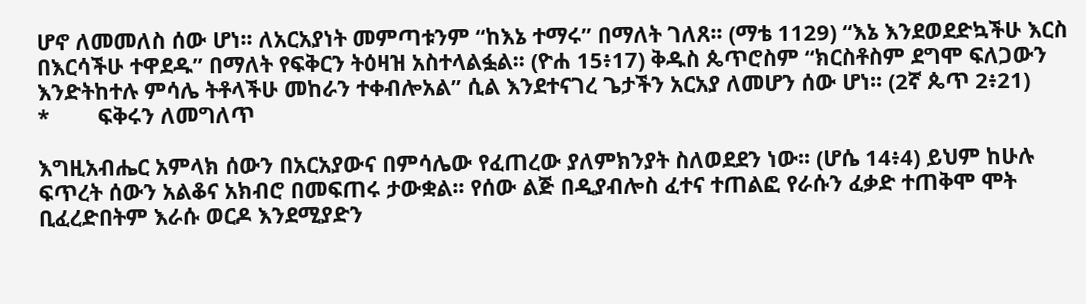ሆኖ ለመመለስ ሰው ሆነ፡፡ ለአርአያነት መምጣቱንም “ከእኔ ተማሩ” በማለት ገለጸ፡፡ (ማቴ 1129) “እኔ እንደወደድኳችሁ እርስ በእርሳችሁ ተዋደዱ” በማለት የፍቅርን ትዕዛዝ አስተላልፏል፡፡ (ዮሐ 15፥17) ቅዱስ ጴጥሮስም “ክርስቶስም ደግሞ ፍለጋውን እንድትከተሉ ምሳሌ ትቶላችሁ መከራን ተቀብሎአል” ሲል እንደተናገረ ጌታችን አርአያ ለመሆን ሰው ሆነ፡፡ (2ኛ ጴጥ 2፥21)
*        ፍቅሩን ለመግለጥ

እግዚአብሔር አምላክ ሰውን በአርአያውና በምሳሌው የፈጠረው ያለምክንያት ስለወደደን ነው፡፡ (ሆሴ 14፥4) ይህም ከሁሉ ፍጥረት ሰውን አልቆና አክብሮ በመፍጠሩ ታውቋል፡፡ የሰው ልጅ በዲያብሎስ ፈተና ተጠልፎ የራሱን ፈቃድ ተጠቅሞ ሞት ቢፈረድበትም እራሱ ወርዶ እንደሚያድን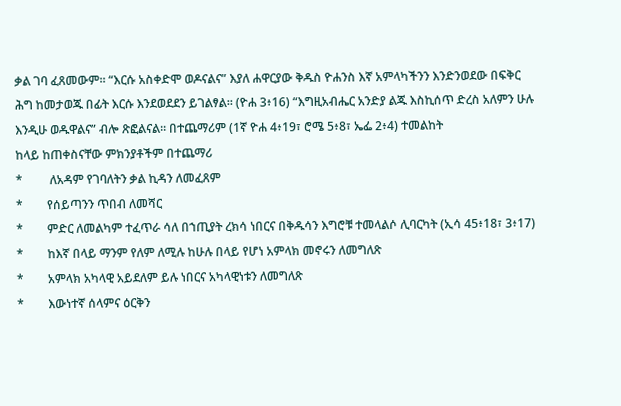ቃል ገባ ፈጸመውም፡፡ “እርሱ አስቀድሞ ወዶናልና” እያለ ሐዋርያው ቅዱስ ዮሐንስ እኛ አምላካችንን እንድንወደው በፍቅር ሕግ ከመታወጁ በፊት እርሱ እንደወደደን ይገልፃል፡፡ (ዮሐ 3፥16) “እግዚአብሔር አንድያ ልጁ እስኪሰጥ ድረስ አለምን ሁሉ እንዲሁ ወዱዋልና” ብሎ ጽፎልናል፡፡ በተጨማሪም (1ኛ ዮሐ 4፥19፣ ሮሜ 5፥8፣ ኤፌ 2፥4) ተመልከት
ከላይ ከጠቀስናቸው ምክንያቶችም በተጨማሪ
*         ለአዳም የገባለትን ቃል ኪዳን ለመፈጸም
*        የሰይጣንን ጥበብ ለመሻር
*        ምድር ለመልካም ተፈጥራ ሳለ በኀጢያት ረክሳ ነበርና በቅዱሳን እግሮቹ ተመላልሶ ሊባርካት (ኢሳ 45፥18፣ 3፥17)
*        ከእኛ በላይ ማንም የለም ለሚሉ ከሁሉ በላይ የሆነ አምላክ መኖሩን ለመግለጽ
*        አምላክ አካላዊ አይደለም ይሉ ነበርና አካላዊነቱን ለመግለጽ
*        እውነተኛ ሰላምና ዕርቅን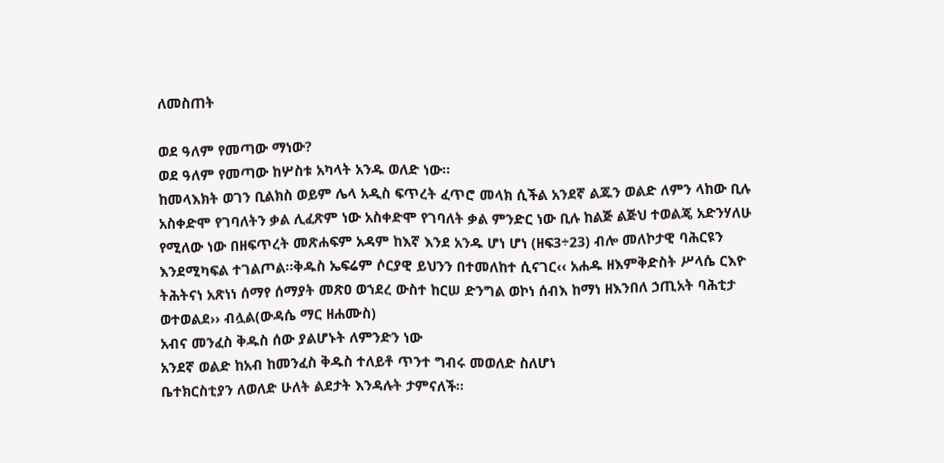ለመስጠት

ወደ ዓለም የመጣው ማነው?
ወደ ዓለም የመጣው ከሦስቱ አካላት አንዱ ወለድ ነው፡፡
ከመላእክት ወገን ቢልክስ ወይም ሌላ አዲስ ፍጥረት ፈጥሮ መላክ ሲችል አንደኛ ልጁን ወልድ ለምን ላከው ቢሉ አስቀድሞ የገባለትን ቃል ሊፈጽም ነው አስቀድሞ የገባለት ቃል ምንድር ነው ቢሉ ከልጅ ልጅህ ተወልጄ አድንሃለሁ የሚለው ነው በዘፍጥረት መጽሐፍም አዳም ከእኛ እንደ አንዱ ሆነ ሆነ (ዘፍ3÷23) ብሎ መለኮታዊ ባሕርዩን እንደሚካፍል ተገልጦል፡፡ቅዱስ ኤፍሬም ሶርያዊ ይህንን በተመለከተ ሲናገር‹‹ አሐዱ ዘእምቅድስት ሥላሴ ርእዮ ትሕትናነ አጽነነ ሰማየ ሰማያት መጽዐ ወኀደረ ውስተ ከርሠ ድንግል ወኮነ ሰብእ ከማነ ዘእንበለ ኃጢአት ባሕቲታ ወተወልደ›› ብሏል(ውዳሴ ማር ዘሐሙስ)
አብና መንፈስ ቅዱስ ሰው ያልሆኑት ለምንድን ነው
አንደኛ ወልድ ከአብ ከመንፈስ ቅዱስ ተለይቶ ጥንተ ግብሩ መወለድ ስለሆነ
ቤተክርስቲያን ለወለድ ሁለት ልደታት እንዳሉት ታምናለች፡፡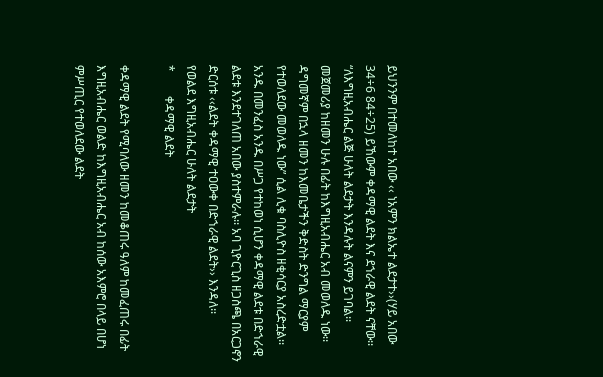ይህንንም በተመለከተ አበው ‹‹ ነአምን ክልኤተ ልደታተ››(ሃይ አበው 34÷6 84÷25) ይኸውም ቀዳማዊ ልደት እና ደኀራዊ ልደት ናቸው፡፡ “ለእግዚአብሔር ልጅ ሁለት ልደታት እንዳሉት ልናምን ይገባል፡፡ መጀመሪያ ከዘመን ሁሉ በፊት ከእግዚአብሔር አብ መወለዱ ነው፡፡ ዳግመኛም በኋላ ዘመን ከእመቤታችን ቅድስት ድንግል ማርያም የተወለደው መወለዱ ነው” ሲል ሊቁ ባስሊዮስ ዘቂሳርያ አስረድቷል፡፡ አንዱ በመንፈስ አንዱ በሥጋ የተከወነ ሲሆን ቀዳማዊ ልደቱ በድኀራዊ ልደቱ እንደተገለጠ አበው ያስተምራሉ፡፡ አባ ጊዮርጊስ ዘጋስጫ በአርጋኖን ድርሰቱ ‹‹ልደት ቀዳማዊ ተዐውቀ በድኀራዊ ልደት›› እንዳለ፡፡
የወልደ እግዚአብሔር ሁለት ልደታት
*        ቀዳማዊ ልደት

ቀዳማዊ ልደት የሚባለው ዘመን ከመቆጠሩ ዓለም ከመፈጠሩ በፊት እግዚአብሔር ወልድ ከእግዚአብሔር አብ ከሰው አእምሮ በላይ በሆነ ምሥጢር የተወለደው ልደት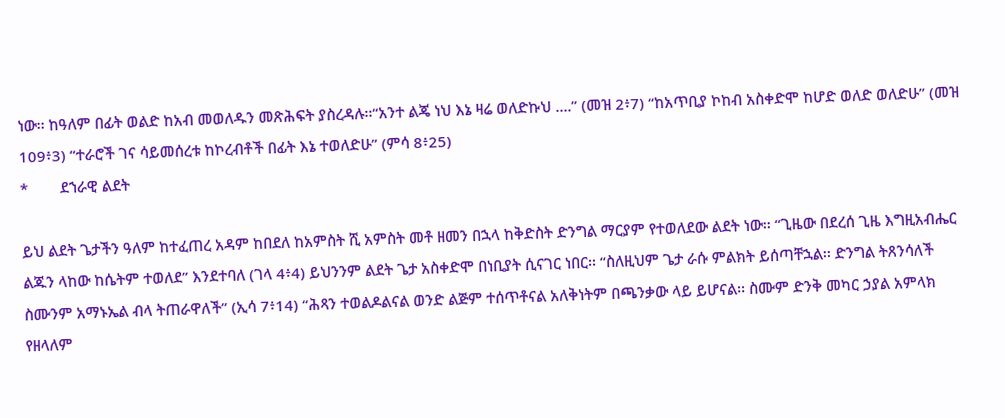ነው፡፡ ከዓለም በፊት ወልድ ከአብ መወለዱን መጽሕፍት ያስረዳሉ፡፡“አንተ ልጄ ነህ እኔ ዛሬ ወለድኩህ ….” (መዝ 2፥7) “ከአጥቢያ ኮከብ አስቀድሞ ከሆድ ወለድ ወለድሁ” (መዝ 109፥3) “ተራሮች ገና ሳይመሰረቱ ከኮረብቶች በፊት እኔ ተወለድሁ” (ምሳ 8፥25)
*        ደኀራዊ ልደት

ይህ ልደት ጌታችን ዓለም ከተፈጠረ አዳም ከበደለ ከአምስት ሺ አምስት መቶ ዘመን በኋላ ከቅድስት ድንግል ማርያም የተወለደው ልደት ነው፡፡ “ጊዜው በደረሰ ጊዜ እግዚአብሔር ልጁን ላከው ከሴትም ተወለደ” እንደተባለ (ገላ 4፥4) ይህንንም ልደት ጌታ አስቀድሞ በነቢያት ሲናገር ነበር፡፡ “ስለዚህም ጌታ ራሱ ምልክት ይሰጣቸኋል፡፡ ድንግል ትጸንሳለች ስሙንም አማኑኤል ብላ ትጠራዋለች” (ኢሳ 7፥14) “ሕጻን ተወልዶልናል ወንድ ልጅም ተሰጥቶናል አለቅነትም በጫንቃው ላይ ይሆናል፡፡ ስሙም ድንቅ መካር ኃያል አምላክ የዘላለም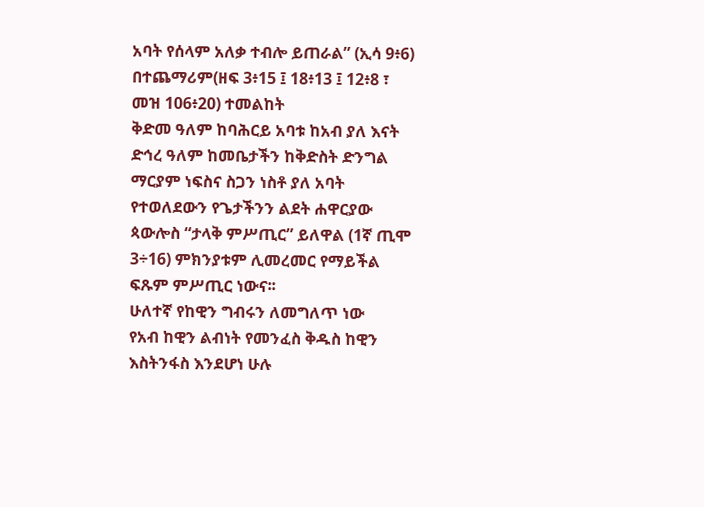አባት የሰላም አለቃ ተብሎ ይጠራል” (ኢሳ 9፥6) በተጨማሪም(ዘፍ 3፥15 ፤ 18፥13 ፤ 12፥8 ፣ መዝ 106፥20) ተመልከት
ቅድመ ዓለም ከባሕርይ አባቱ ከአብ ያለ እናት ድኅረ ዓለም ከመቤታችን ከቅድስት ድንግል ማርያም ነፍስና ስጋን ነስቶ ያለ አባት የተወለደውን የጌታችንን ልደት ሐዋርያው ጳውሎስ “ታላቅ ምሥጢር” ይለዋል (1ኛ ጢሞ 3÷16) ምክንያቱም ሊመረመር የማይችል ፍጹም ምሥጢር ነውና፡፡
ሁለተኛ የከዊን ግብሩን ለመግለጥ ነው
የአብ ከዊን ልብነት የመንፈስ ቅዱስ ከዊን እስትንፋስ እንደሆነ ሁሉ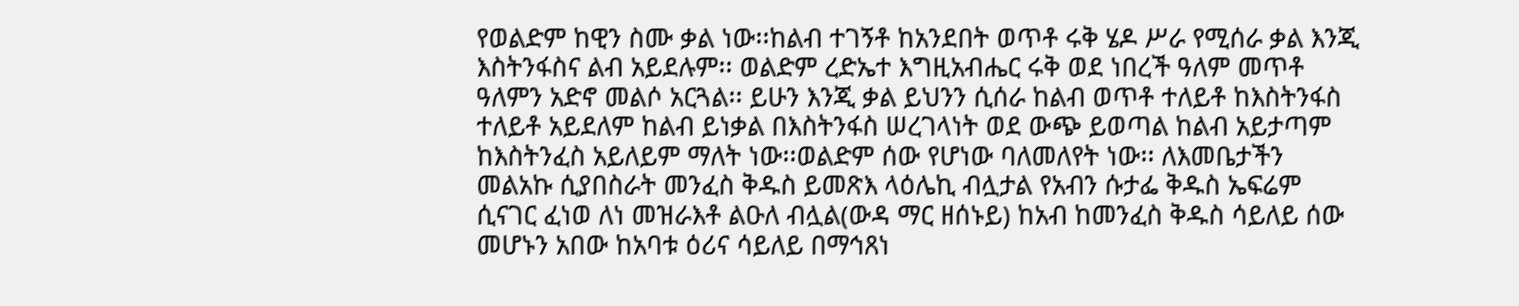የወልድም ከዊን ስሙ ቃል ነው፡፡ከልብ ተገኝቶ ከአንደበት ወጥቶ ሩቅ ሄዶ ሥራ የሚሰራ ቃል እንጂ እስትንፋስና ልብ አይደሉም፡፡ ወልድም ረድኤተ እግዚአብሔር ሩቅ ወደ ነበረች ዓለም መጥቶ ዓለምን አድኖ መልሶ አርጓል፡፡ ይሁን እንጂ ቃል ይህንን ሲሰራ ከልብ ወጥቶ ተለይቶ ከእስትንፋስ ተለይቶ አይደለም ከልብ ይነቃል በእስትንፋስ ሠረገላነት ወደ ውጭ ይወጣል ከልብ አይታጣም ከእስትንፈስ አይለይም ማለት ነው፡፡ወልድም ሰው የሆነው ባለመለየት ነው፡፡ ለእመቤታችን መልአኩ ሲያበስራት መንፈስ ቅዱስ ይመጽእ ላዕሌኪ ብሏታል የአብን ሱታፌ ቅዱስ ኤፍሬም ሲናገር ፈነወ ለነ መዝራእቶ ልዑለ ብሏል(ውዳ ማር ዘሰኑይ) ከአብ ከመንፈስ ቅዱስ ሳይለይ ሰው መሆኑን አበው ከአባቱ ዕሪና ሳይለይ በማኅጸነ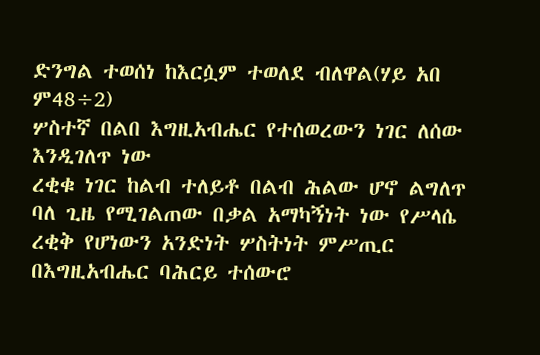ድንግል ተወሰነ ከእርሷም ተወለደ ብለዋል(ሃይ አበ ም48÷2)
ሦስተኛ በልበ እግዚአብሔር የተሰወረውን ነገር ለሰው እንዲገለጥ ነው
ረቂቁ ነገር ከልብ ተለይቶ በልብ ሕልው ሆኖ ልግለጥ ባለ ጊዜ የሚገልጠው በቃል አማካኝነት ነው የሥላሴ ረቂቅ የሆነውን አንድነት ሦስትነት ምሥጢር በእግዚአብሔር ባሕርይ ተሰውሮ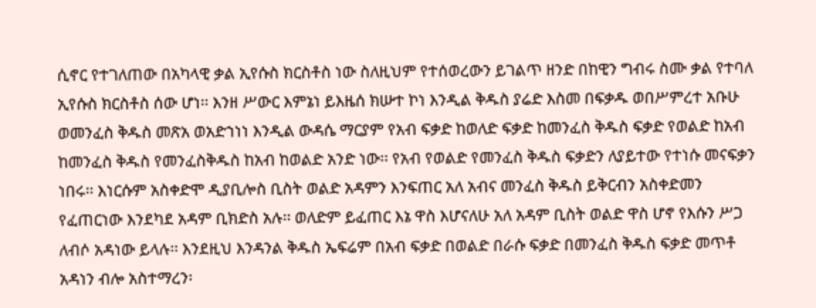ሲኖር የተገለጠው በአካላዊ ቃል ኢየሱስ ክርስቶስ ነው ስለዚህም የተሰወረውን ይገልጥ ዘንድ በከዊን ግብሩ ስሙ ቃል የተባለ ኢየሱስ ክርስቶስ ሰው ሆነ፡፡ እንዘ ሥውር እምኔነ ይእዜሰ ክሡተ ኮነ እንዲል ቅዱስ ያሬድ እስመ በፍቃዱ ወበሥምረተ አቡሁ ወመንፈስ ቅዱስ መጽአ ወአድኀነነ እንዲል ውዳሴ ማርያም የአብ ፍቃድ ከወለድ ፍቃድ ከመንፈስ ቅዱስ ፍቃድ የወልድ ከአብ ከመንፈስ ቅዱስ የመንፈስቅዱስ ከአብ ከወልድ አንድ ነው፡፡ የአብ የወልድ የመንፈስ ቅዱስ ፍቃድን ለያይተው የተነሱ መናፍቃን ነበሩ፡፡ እነርሱም አስቀድሞ ዲያቢሎስ ቢስት ወልድ አዳምን እንፍጠር አለ አብና መንፈስ ቅዱስ ይቅርብን አስቀድመን የፈጠርነው እንደካደ አዳም ቢክድስ አሉ፡፡ ወለድም ይፈጠር እኔ ዋስ እሆናለሁ አለ አዳም ቢስት ወልድ ዋስ ሆኖ የእሱን ሥጋ ለብሶ አዳነው ይላሉ፡፡ እንደዚህ እንዳንል ቅዱስ ኤፍሬም በአብ ፍቃድ በወልድ በራሱ ፍቃድ በመንፈስ ቅዱስ ፍቃድ መጥቶ አዳነን ብሎ አስተማረን፡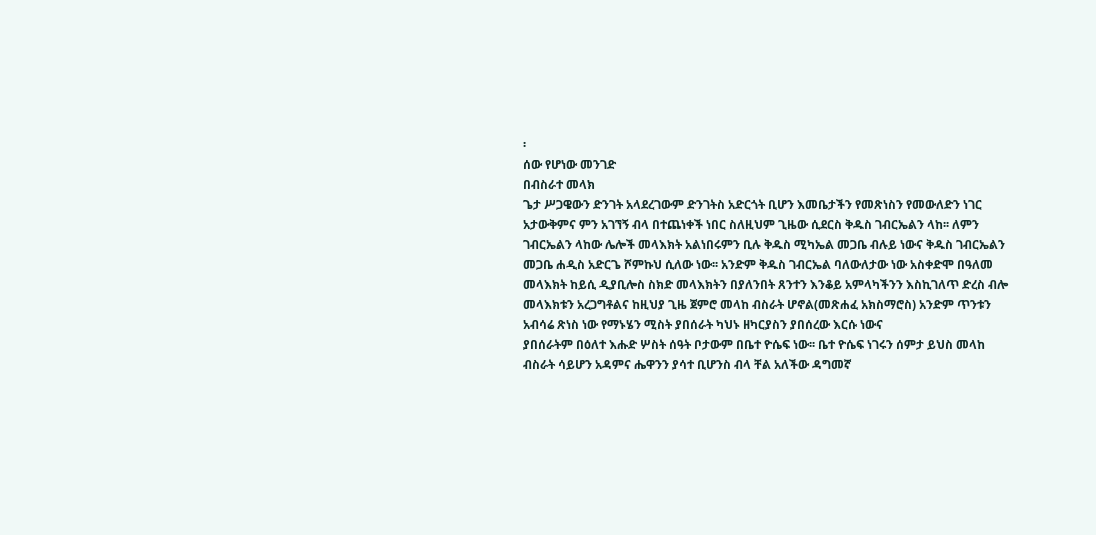፡
ሰው የሆነው መንገድ
በብስራተ መላክ
ጌታ ሥጋዌውን ድንገት አላደረገውም ድንገትስ አድርጎት ቢሆን እመቤታችን የመጽነስን የመውለድን ነገር አታውቅምና ምን አገኘኝ ብላ በተጨነቀች ነበር ስለዚህም ጊዜው ሲደርስ ቅዱስ ገብርኤልን ላከ፡፡ ለምን ገብርኤልን ላከው ሌሎች መላእክት አልነበሩምን ቢሉ ቅዱስ ሚካኤል መጋቤ ብሉይ ነውና ቅዱስ ገብርኤልን መጋቤ ሐዲስ አድርጌ ሾምኩህ ሲለው ነው፡፡ አንድም ቅዱስ ገብርኤል ባለውለታው ነው አስቀድሞ በዓለመ መላእክት ከይሲ ዲያቢሎስ ስክድ መላእክትን በያለንበት ጸንተን እንቆይ አምላካችንን እስኪገለጥ ድረስ ብሎ መላእክቱን አረጋግቶልና ከዚህያ ጊዜ ጀምሮ መላከ ብስራት ሆኖል(መጽሐፈ አክስማሮስ) አንድም ጥንቱን አብሳሬ ጽነስ ነው የማኑሄን ሚስት ያበሰራት ካህኑ ዘካርያስን ያበሰረው እርሱ ነውና
ያበሰራትም በዕለተ እሑድ ሦስት ሰዓት ቦታውም በቤተ ዮሴፍ ነው፡፡ ቤተ ዮሴፍ ነገሩን ሰምታ ይህስ መላከ ብስራት ሳይሆን አዳምና ሔዋንን ያሳተ ቢሆንስ ብላ ቸል አለችው ዳግመኛ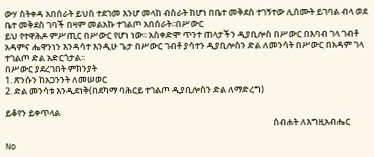ውሃ ስትቀዳ አበሰራት ይህስ ተደገመ እንሆ መላከ ብስራት ከሆነ በቤተ መቅደስ ተገኝተው ሊሰሙት ይገባል ብላ ወደ ቤተ መቅደስ ገባች በዛም መልአኩ ተገልጦ አበሰራት፡፡በሥውር
ይህ የተዋሕዶ ምሥጢር በሥውር የሆነ ነው፡፡ አስቀድሞ ጥንተ ጠላታችን ዲያቢሎስ በሥውር በእባብ ገላ ገብቶ አዳምና ሔዋንነን እንዳሳተ እንዲሁ ጌታ በሥውር ገብቶ ያሳተን ዲያቢሎስን ድል ለመንሳት በሥውር በአዳም ገላ ተገልጦ ድል አድርጎታል፡፡
በሥውር ያደረገበት ምክንያት
1. ጽንሱን ከአጋንንት ለመሠወር
2. ድል መንሳቱ እንዲደነቅ(በደካማ ባሕርይ ተገልጦ ዲያቢሎስን ድል ለማድረግ)

ይቆየን ይቀጥላል
                                                                                                                                      ስብሐት ለእግዚአብሔር

No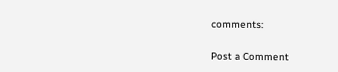comments:

Post a Comment